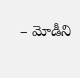– మోడీని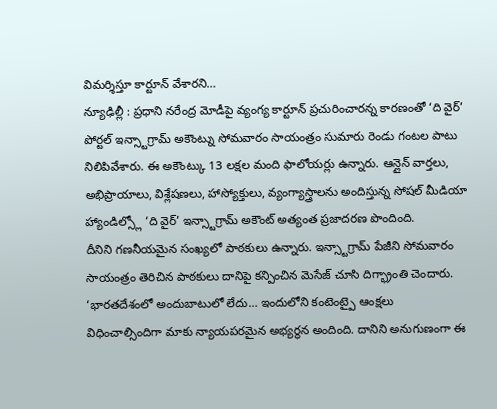విమర్శిస్తూ కార్టూన్ వేశారని…
న్యూఢిల్లీ : ప్రధాని నరేంద్ర మోడీపై వ్యంగ్య కార్టూన్ ప్రచురించారన్న కారణంతో ‘ది వైర్’ పోర్టల్ ఇన్స్టాగ్రామ్ అకౌంట్ను సోమవారం సాయంత్రం సుమారు రెండు గంటల పాటు నిలిపివేశారు. ఈ అకౌంట్కు 13 లక్షల మంది ఫాలోయర్లు ఉన్నారు. ఆన్లైన్ వార్తలు, అభిప్రాయాలు, విశ్లేషణలు, హాస్యోక్తులు, వ్యంగ్యాస్త్రాలను అందిస్తున్న సోషల్ మీడియా హ్యాండిల్స్లో ‘ది వైర్’ ఇన్స్టాగ్రామ్ అకౌంట్ అత్యంత ప్రజాదరణ పొందింది.
దీనిని గణనీయమైన సంఖ్యలో పాఠకులు ఉన్నారు. ఇన్స్టాగ్రామ్ పేజీని సోమవారం సాయంత్రం తెరిచిన పాఠకులు దానిపై కన్పించిన మెసేజ్ చూసి దిగ్భ్రాంతి చెందారు. ‘భారతదేశంలో అందుబాటులో లేదు… ఇందులోని కంటెంట్పై ఆంక్షలు విధించాల్సిందిగా మాకు న్యాయపరమైన అభ్యర్థన అందింది. దానిని అనుగుణంగా ఈ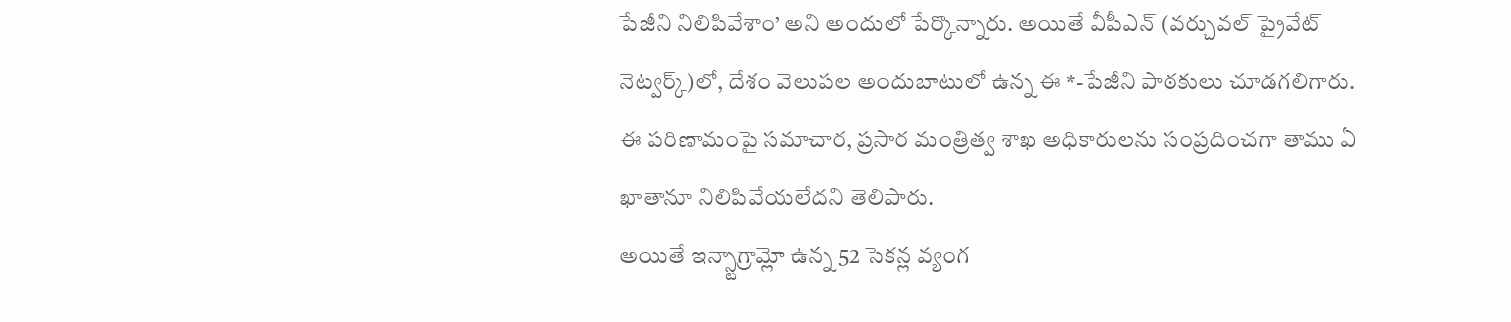పేజీని నిలిపివేశాం’ అని అందులో పేర్కొన్నారు. అయితే వీపీఎన్ (వర్చువల్ ప్రైవేట్ నెట్వర్క్)లో, దేశం వెలుపల అందుబాటులో ఉన్న ఈ *-పేజీని పాఠకులు చూడగలిగారు.
ఈ పరిణామంపై సమాచార, ప్రసార మంత్రిత్వ శాఖ అధికారులను సంప్రదించగా తాము ఏ ఖాతానూ నిలిపివేయలేదని తెలిపారు.
అయితే ఇన్స్టాగ్రామ్లో ఉన్న 52 సెకన్ల వ్యంగ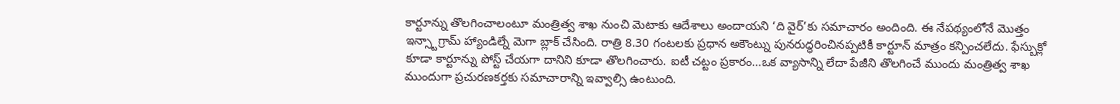కార్టూన్ను తొలగించాలంటూ మంత్రిత్వ శాఖ నుంచి మెటాకు ఆదేశాలు అందాయని ‘ది వైర్’కు సమాచారం అందింది. ఈ నేపథ్యంలోనే మొత్తం ఇన్స్టాగ్రామ్ హ్యాండిల్నే మెగా బ్లాక్ చేసింది. రాత్రి 8.30 గంటలకు ప్రధాన అకౌంట్ను పునరుద్ధరించినప్పటికీ కార్టూన్ మాత్రం కన్పించలేదు. ఫేస్బుక్లో కూడా కార్టూన్ను పోస్ట్ చేయగా దానిని కూడా తొలగించారు. ఐటీ చట్టం ప్రకారం…ఒక వ్యాసాన్ని లేదా పేజీని తొలగించే ముందు మంత్రిత్వ శాఖ ముందుగా ప్రచురణకర్తకు సమాచారాన్ని ఇవ్వాల్సి ఉంటుంది.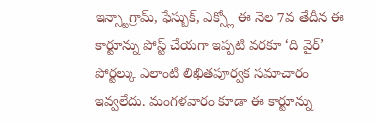ఇన్స్టాగ్రామ్, ఫేస్బుక్, ఎక్స్లో ఈ నెల 7వ తేదీన ఈ కార్టూన్ను పోస్ట్ చేయగా ఇప్పటి వరకూ ‘ది వైర్’ పోర్టల్కు ఎలాంటి లిఖితపూర్వక సమాచారం ఇవ్వలేదు. మంగళవారం కూడా ఈ కార్టూన్ను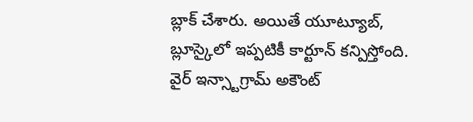బ్లాక్ చేశారు. అయితే యూట్యూబ్, బ్లూస్కైలో ఇప్పటికీ కార్టూన్ కన్పిస్తోంది.
వైర్ ఇన్స్టాగ్రామ్ అకౌంట్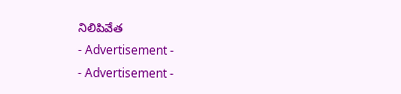నిలిపివేత
- Advertisement -
- Advertisement -